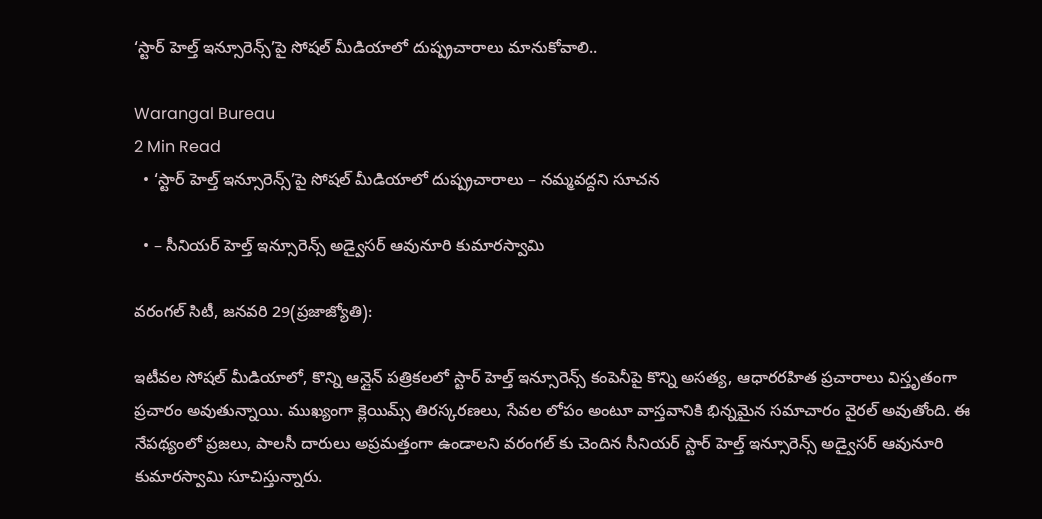‘స్టార్ హెల్త్ ఇన్సూరెన్స్‌’పై సోషల్ మీడియాలో దుష్ప్రచారాలు మానుకోవాలి..

Warangal Bureau
2 Min Read
  • ‘స్టార్ హెల్త్ ఇన్సూరెన్స్‌’పై సోషల్ మీడియాలో దుష్ప్రచారాలు – నమ్మవద్దని సూచన

  • – సీనియర్ హెల్త్ ఇన్సూరెన్స్ అడ్వైసర్ ఆవునూరి కుమారస్వామి

వరంగల్ సిటీ, జనవరి 29(ప్రజాజ్యోతి):

ఇటీవల సోషల్ మీడియాలో, కొన్ని ఆన్లైన్ పత్రికలలో స్టార్ హెల్త్ ఇన్సూరెన్స్ కంపెనీపై కొన్ని అసత్య, ఆధారరహిత ప్రచారాలు విస్తృతంగా ప్రచారం అవుతున్నాయి. ముఖ్యంగా క్లెయిమ్స్ తిరస్కరణలు, సేవల లోపం అంటూ వాస్తవానికి భిన్నమైన సమాచారం వైరల్ అవుతోంది. ఈ నేపథ్యంలో ప్రజలు, పాలసీ దారులు అప్రమత్తంగా ఉండాలని వరంగల్ కు చెందిన సీనియర్ స్టార్ హెల్త్ ఇన్సూరెన్స్ అడ్వైసర్ ఆవునూరి కుమారస్వామి సూచిస్తున్నారు.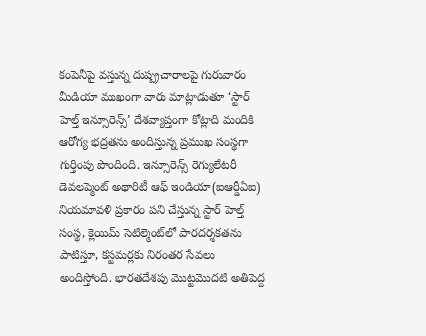కంపెనీపై వస్తున్న దుష్ప్రచారాలపై గురువారం మీడియా ముఖంగా వారు మాట్లాడుతూ ‘స్టార్ హెల్త్ ఇన్సూరెన్స్’ దేశవ్యాప్తంగా కోట్లాది మందికి ఆరోగ్య భద్రతను అందిస్తున్న ప్రముఖ సంస్థగా గుర్తింపు పొందింది. ఇన్సూరెన్స్ రెగ్యులేటరీ డెవలప్మెంట్ అథారిటీ ఆఫ్ ఇండియా(ఐఆర్డీఏఐ) నియమావళి ప్రకారం పని చేస్తున్న స్టార్ హెల్త్ సంస్థ, క్లెయిమ్ సెటిల్మెంట్‌లో పారదర్శకతను పాటిస్తూ, కస్టమర్లకు నిరంతర సేవలు అందిస్తోంది. భారతదేశపు మొట్టమొదటి అతిపెద్ద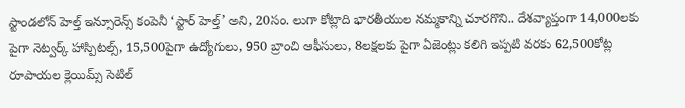స్టాండలోన్ హెల్త్ ఇన్సూరెన్స్ కంపెనీ ‘స్టార్ హెల్త్’ అని, 20సం. లుగా కోట్లాది భారతీయుల నమ్మకాన్ని చూరగొని.. దేశవ్యాప్తంగా 14,000లకు పైగా నెట్వర్క్ హాస్పిటల్స్, 15,500పైగా ఉద్యోగులు, 950 బ్రాంచి ఆఫీసులు, 8లక్షలకు పైగా ఏజెంట్లు కలిగి ఇప్పటి వరకు 62,500కోట్ల రూపాయల క్లెయిమ్స్ సెటిల్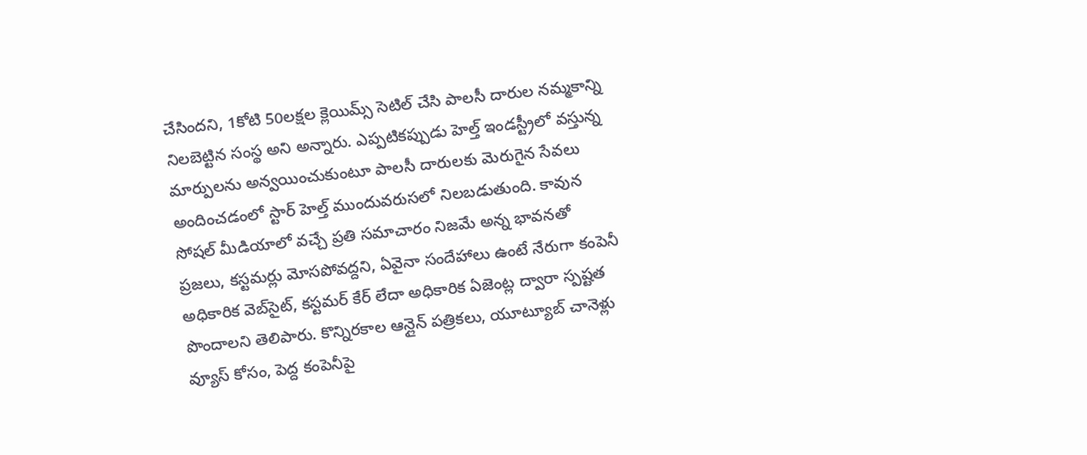చేసిందని, 1కోటి 50లక్షల క్లెయిమ్స్ సెటిల్ చేసి పాలసీ దారుల నమ్మకాన్ని నిలబెట్టిన సంస్థ అని అన్నారు. ఎప్పటికప్పుడు హెల్త్ ఇండస్ట్రీలో వస్తున్న మార్పులను అన్వయించుకుంటూ పాలసీ దారులకు మెరుగైన సేవలు అందించడంలో స్టార్ హెల్త్ ముందువరుసలో నిలబడుతుంది. కావున సోషల్ మీడియాలో వచ్చే ప్రతి సమాచారం నిజమే అన్న భావనతో ప్రజలు, కస్టమర్లు మోసపోవద్దని, ఏవైనా సందేహాలు ఉంటే నేరుగా కంపెనీ అధికారిక వెబ్‌సైట్, కస్టమర్ కేర్ లేదా అధికారిక ఏజెంట్ల ద్వారా స్పష్టత పొందాలని తెలిపారు. కొన్నిరకాల ఆన్లైన్ పత్రికలు, యూట్యూబ్ చానెళ్లు వ్యూస్ కోసం, పెద్ద కంపెనీపై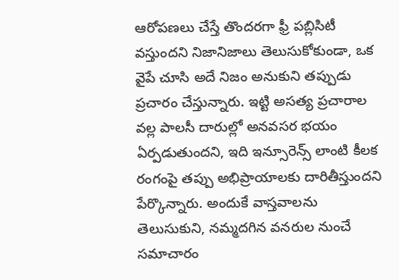ఆరోపణలు చేస్తే తొందరగా ఫ్రీ పబ్లిసిటీ వస్తుందని నిజానిజాలు తెలుసుకోకుండా, ఒక వైపే చూసి అదే నిజం అనుకుని తప్పుడు ప్రచారం చేస్తున్నారు. ఇట్టి అసత్య ప్రచారాల వల్ల పాలసీ దారుల్లో అనవసర భయం ఏర్పడుతుందని, ఇది ఇన్సూరెన్స్ లాంటి కీలక రంగంపై తప్పు అభిప్రాయాలకు దారితీస్తుందని పేర్కొన్నారు. అందుకే వాస్తవాలను తెలుసుకుని, నమ్మదగిన వనరుల నుంచే సమాచారం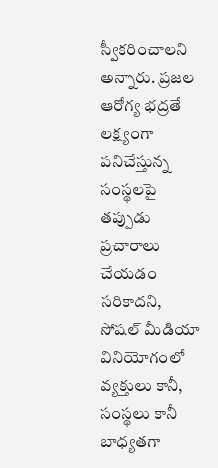స్వీకరించాలని అన్నారు. ప్రజల ఆరోగ్య భద్రతే లక్ష్యంగా పనిచేస్తున్న సంస్థలపై తప్పుడు ప్రచారాలు చేయడం సరికాదని, సోషల్ మీడియా వినియోగంలో వ్యక్తులు కానీ, సంస్థలు కానీ బాధ్యతగా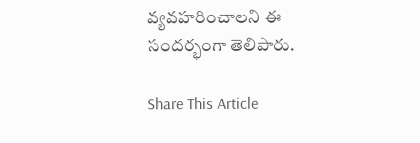వ్యవహరించాలని ఈ సందర్భంగా తెలిపారు.

Share This Article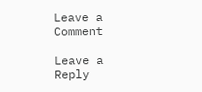Leave a Comment

Leave a Reply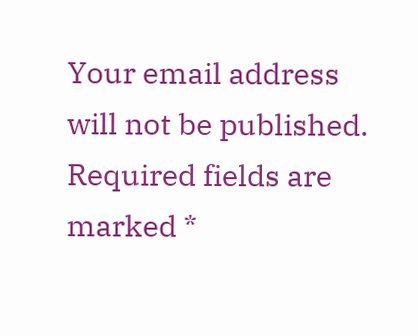Your email address will not be published. Required fields are marked *